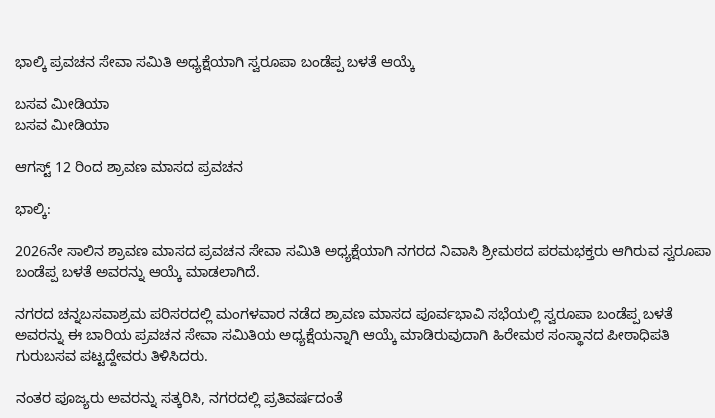ಭಾಲ್ಕಿ ಪ್ರವಚನ ಸೇವಾ ಸಮಿತಿ ಅಧ್ಯಕ್ಷೆಯಾಗಿ ಸ್ವರೂಪಾ ಬಂಡೆಪ್ಪ ಬಳತೆ ಆಯ್ಕೆ

ಬಸವ ಮೀಡಿಯಾ
ಬಸವ ಮೀಡಿಯಾ

ಆಗಸ್ಟ್ 12 ರಿಂದ ಶ್ರಾವಣ ಮಾಸದ ಪ್ರವಚನ

ಭಾಲ್ಕಿ:

2026ನೇ ಸಾಲಿನ ಶ್ರಾವಣ ಮಾಸದ ಪ್ರವಚನ ಸೇವಾ ಸಮಿತಿ ಅಧ್ಯಕ್ಷೆಯಾಗಿ ನಗರದ ನಿವಾಸಿ ಶ್ರೀಮಠದ ಪರಮಭಕ್ತರು ಆಗಿರುವ ಸ್ವರೂಪಾ ಬಂಡೆಪ್ಪ ಬಳತೆ ಅವರನ್ನು ಆಯ್ಕೆ ಮಾಡಲಾಗಿದೆ.

ನಗರದ ಚನ್ನಬಸವಾಶ್ರಮ ಪರಿಸರದಲ್ಲಿ ಮಂಗಳವಾರ ನಡೆದ ಶ್ರಾವಣ ಮಾಸದ ಪೂರ್ವಭಾವಿ ಸಭೆಯಲ್ಲಿ ಸ್ವರೂಪಾ ಬಂಡೆಪ್ಪ ಬಳತೆ ಅವರನ್ನು ಈ ಬಾರಿಯ ಪ್ರವಚನ ಸೇವಾ ಸಮಿತಿಯ ಅಧ್ಯಕ್ಷೆಯನ್ನಾಗಿ ಆಯ್ಕೆ ಮಾಡಿರುವುದಾಗಿ ಹಿರೇಮಠ ಸಂಸ್ಥಾನದ ಪೀಠಾಧಿಪತಿ ಗುರುಬಸವ ಪಟ್ಟದ್ದೇವರು ತಿಳಿಸಿದರು.

ನಂತರ ಪೂಜ್ಯರು ಅವರನ್ನು ಸತ್ಕರಿಸಿ, ನಗರದಲ್ಲಿ ಪ್ರತಿವರ್ಷದಂತೆ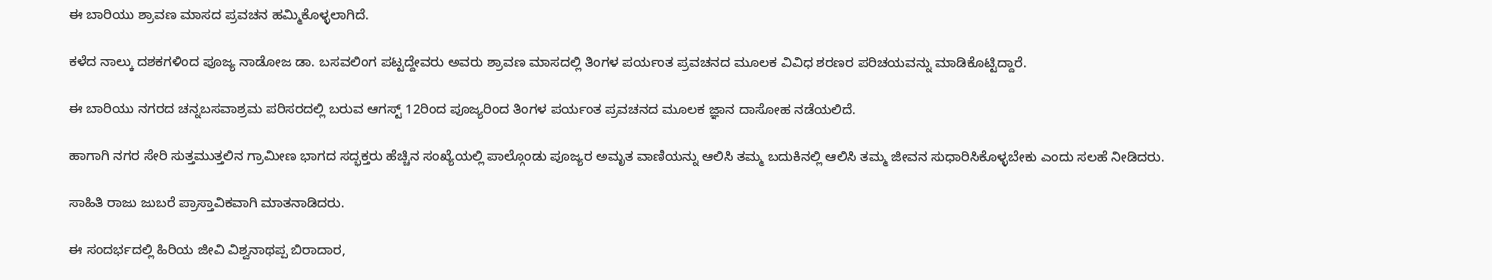ಈ ಬಾರಿಯು ಶ್ರಾವಣ ಮಾಸದ ಪ್ರವಚನ ಹಮ್ಮಿಕೊಳ್ಳಲಾಗಿದೆ.

ಕಳೆದ ನಾಲ್ಕು ದಶಕಗಳಿಂದ ಪೂಜ್ಯ ನಾಡೋಜ ಡಾ. ಬಸವಲಿಂಗ ಪಟ್ಟದ್ದೇವರು ಅವರು ಶ್ರಾವಣ ಮಾಸದಲ್ಲಿ ತಿಂಗಳ ಪರ್ಯಂತ ಪ್ರವಚನದ ಮೂಲಕ ವಿವಿಧ ಶರಣರ ಪರಿಚಯವನ್ನು ಮಾಡಿಕೊಟ್ಟಿದ್ದಾರೆ.

ಈ ಬಾರಿಯು ನಗರದ ಚನ್ನಬಸವಾಶ್ರಮ ಪರಿಸರದಲ್ಲಿ ಬರುವ ಆಗಸ್ಟ್ 12ರಿಂದ ಪೂಜ್ಯರಿಂದ ತಿಂಗಳ ಪರ್ಯಂತ ಪ್ರವಚನದ ಮೂಲಕ ಜ್ಞಾನ ದಾಸೋಹ ನಡೆಯಲಿದೆ.

ಹಾಗಾಗಿ ನಗರ ಸೇರಿ ಸುತ್ತಮುತ್ತಲಿನ ಗ್ರಾಮೀಣ ಭಾಗದ ಸದ್ಭಕ್ತರು ಹೆಚ್ಚಿನ ಸಂಖ್ಯೆಯಲ್ಲಿ ಪಾಲ್ಗೊಂಡು ಪೂಜ್ಯರ ಅಮೃತ ವಾಣಿಯನ್ನು ಆಲಿಸಿ ತಮ್ಮ ಬದುಕಿನಲ್ಲಿ ಆಲಿಸಿ ತಮ್ಮ ಜೀವನ ಸುಧಾರಿಸಿಕೊಳ್ಳಬೇಕು ಎಂದು ಸಲಹೆ ನೀಡಿದರು.

ಸಾಹಿತಿ ರಾಜು ಜುಬರೆ ಪ್ರಾಸ್ತಾವಿಕವಾಗಿ ಮಾತನಾಡಿದರು.

ಈ ಸಂದರ್ಭದಲ್ಲಿ ಹಿರಿಯ ಜೀವಿ ವಿಶ್ವನಾಥಪ್ಪ ಬಿರಾದಾರ,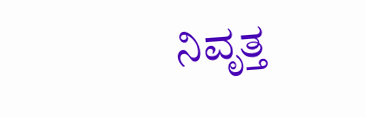ನಿವೃತ್ತ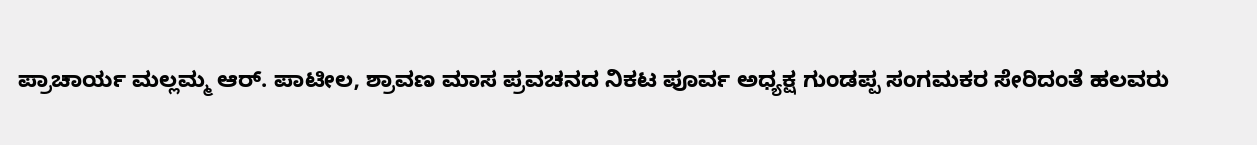ಪ್ರಾಚಾರ್ಯ ಮಲ್ಲಮ್ಮ ಆರ್. ಪಾಟೀಲ, ಶ್ರಾವಣ ಮಾಸ ಪ್ರವಚನದ ನಿಕಟ ಪೂರ್ವ ಅಧ್ಯಕ್ಷ ಗುಂಡಪ್ಪ ಸಂಗಮಕರ ಸೇರಿದಂತೆ ಹಲವರು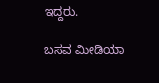ಇದ್ದರು.

ಬಸವ ಮೀಡಿಯಾ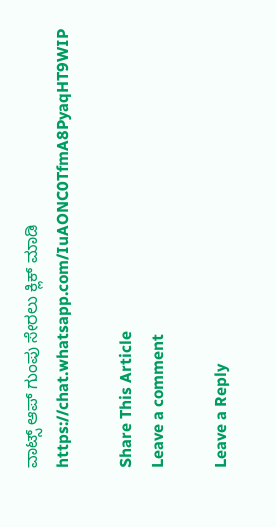ವಾಟ್ಸ್ ಆಪ್ ಗುಂಪು ಸೇರಲು ಕ್ಲಿಕ್ ಮಾಡಿ
https://chat.whatsapp.com/IuAONC0TfmA8PyaqHT9WIP

Share This Article
Leave a comment

Leave a Reply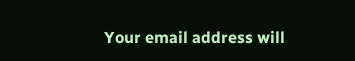Your email address will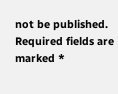not be published. Required fields are marked *